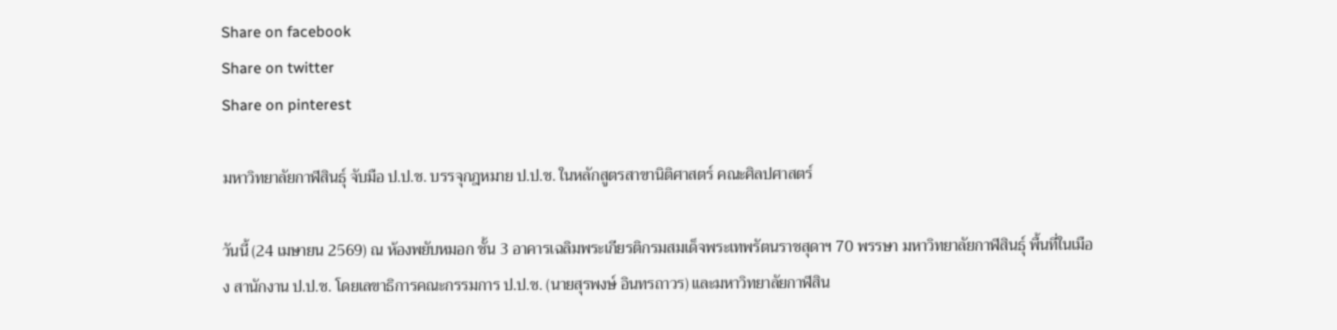Share on facebook
Share on twitter
Share on pinterest

มหาวิทยาลัยกาฬสินธุ์ จับมือ ป.ป.ช. บรรจุกฎหมาย ป.ป.ช. ในหลักสูตรสาขานิติศาสตร์ คณะศิลปศาสตร์

วันนี้ (24 เมษายน 2569) ณ ห้องพยับหมอก ชั้น 3 อาคารเฉลิมพระเกียรติกรมสมเด็จพระเทพรัตนราชสุดาฯ 70 พรรษา มหาวิทยาลัยกาฬสินธุ์ พื้นที่ในเมือง สานักงาน ป.ป.ช. โดยเลขาธิการคณะกรรมการ ป.ป.ช. (นายสุรพงษ์ อินทรถาวร) และมหาวิทยาลัยกาฬสิน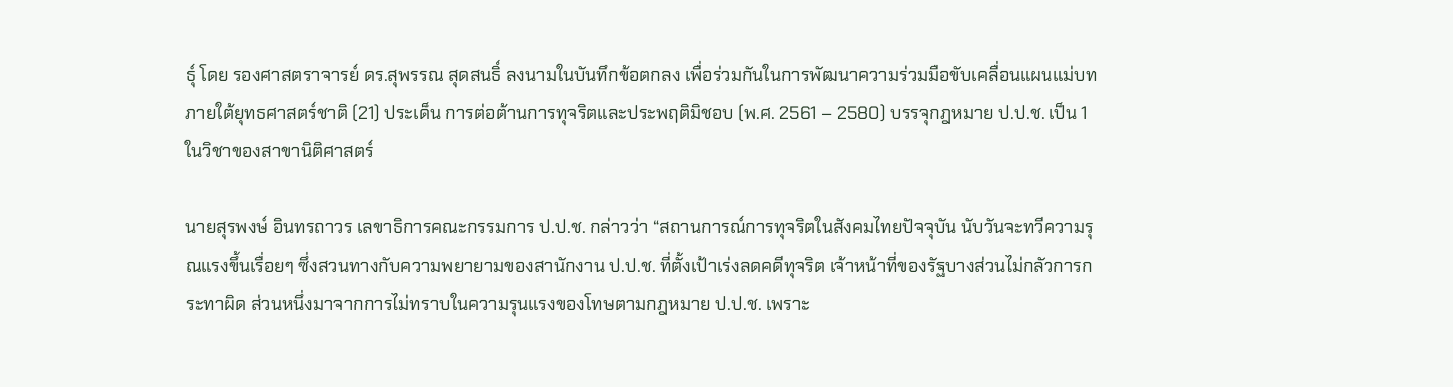ธุ์ โดย รองศาสตราจารย์ ดร.สุพรรณ สุดสนธิ์ ลงนามในบันทึกข้อตกลง เพื่อร่วมกันในการพัฒนาความร่วมมือขับเคลื่อนแผนแม่บทภายใต้ยุทธศาสตร์ชาติ (21) ประเด็น การต่อต้านการทุจริตและประพฤติมิชอบ (พ.ศ. 2561 – 2580) บรรจุกฎหมาย ป.ป.ช. เป็น 1 ในวิชาของสาขานิติศาสตร์

นายสุรพงษ์ อินทรถาวร เลขาธิการคณะกรรมการ ป.ป.ช. กล่าวว่า “สถานการณ์การทุจริตในสังคมไทยปัจจุบัน นับวันจะทวีความรุณแรงขึ้นเรื่อยๆ ซึ่งสวนทางกับความพยายามของสานักงาน ป.ป.ช. ที่ตั้งเป้าเร่งลดคดีทุจริต เจ้าหน้าที่ของรัฐบางส่วนไม่กลัวการกระทาผิด ส่วนหนึ่งมาจากการไม่ทราบในความรุนแรงของโทษตามกฎหมาย ป.ป.ช. เพราะ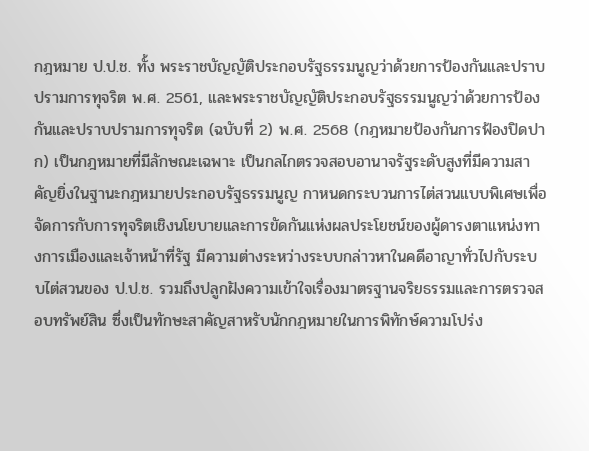กฎหมาย ป.ป.ช. ทั้ง พระราชบัญญัติประกอบรัฐธรรมนูญว่าด้วยการป้องกันและปราบปรามการทุจริต พ.ศ. 2561, และพระราชบัญญัติประกอบรัฐธรรมนูญว่าด้วยการป้องกันและปราบปรามการทุจริต (ฉบับที่ 2) พ.ศ. 2568 (กฎหมายป้องกันการฟ้องปิดปาก) เป็นกฎหมายที่มีลักษณะเฉพาะ เป็นกลไกตรวจสอบอานาจรัฐระดับสูงที่มีความสาคัญยิ่งในฐานะกฎหมายประกอบรัฐธรรมนูญ กาหนดกระบวนการไต่สวนแบบพิเศษเพื่อจัดการกับการทุจริตเชิงนโยบายและการขัดกันแห่งผลประโยชน์ของผู้ดารงตาแหน่งทางการเมืองและเจ้าหน้าที่รัฐ มีความต่างระหว่างระบบกล่าวหาในคดีอาญาทั่วไปกับระบบไต่สวนของ ป.ป.ช. รวมถึงปลูกฝังความเข้าใจเรื่องมาตรฐานจริยธรรมและการตรวจสอบทรัพย์สิน ซึ่งเป็นทักษะสาคัญสาหรับนักกฎหมายในการพิทักษ์ความโปร่ง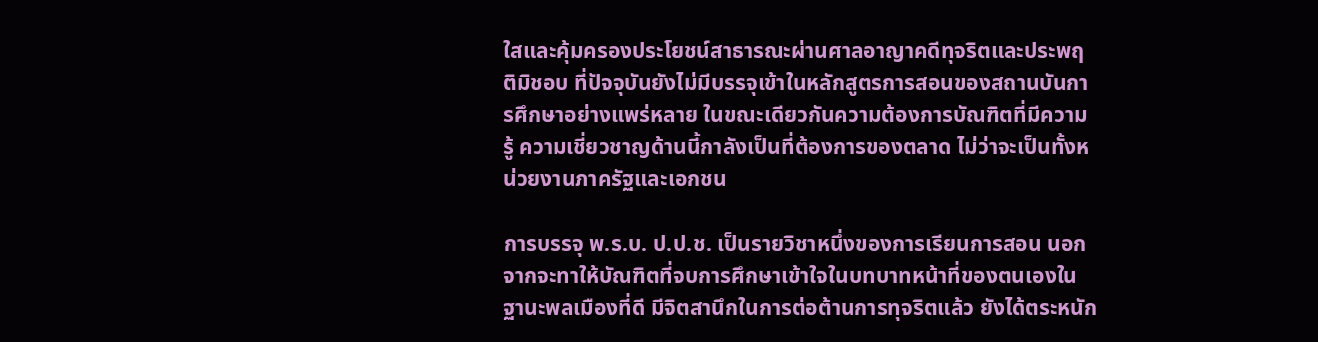ใสและคุ้มครองประโยชน์สาธารณะผ่านศาลอาญาคดีทุจริตและประพฤติมิชอบ ที่ปัจจุบันยังไม่มีบรรจุเข้าในหลักสูตรการสอนของสถานบันการศึกษาอย่างแพร่หลาย ในขณะเดียวกันความต้องการบัณฑิตที่มีความรู้ ความเชี่ยวชาญด้านนี้กาลังเป็นที่ต้องการของตลาด ไม่ว่าจะเป็นทั้งหน่วยงานภาครัฐและเอกชน

การบรรจุ พ.ร.บ. ป.ป.ช. เป็นรายวิชาหนึ่งของการเรียนการสอน นอกจากจะทาให้บัณฑิตที่จบการศึกษาเข้าใจในบทบาทหน้าที่ของตนเองในฐานะพลเมืองที่ดี มีจิตสานึกในการต่อต้านการทุจริตแล้ว ยังได้ตระหนัก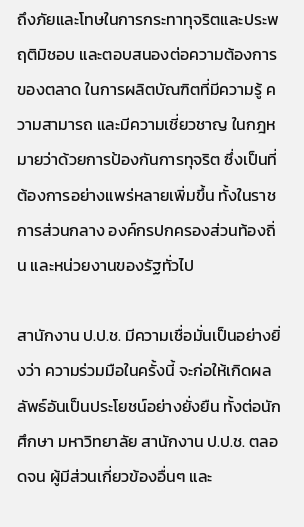ถึงภัยและโทษในการกระทาทุจริตและประพฤติมิชอบ และตอบสนองต่อความต้องการของตลาด ในการผลิตบัณฑิตที่มีความรู้ ความสามารถ และมีความเชี่ยวชาญ ในกฎหมายว่าด้วยการป้องกันการทุจริต ซึ่งเป็นที่ต้องการอย่างแพร่หลายเพิ่มขึ้น ทั้งในราชการส่วนกลาง องค์กรปกครองส่วนท้องถิ่น และหน่วยงานของรัฐทั่วไป

สานักงาน ป.ป.ช. มีความเชื่อมั่นเป็นอย่างยิ่งว่า ความร่วมมือในครั้งนี้ จะก่อให้เกิดผลลัพธ์อันเป็นประโยชน์อย่างยั่งยืน ทั้งต่อนักศึกษา มหาวิทยาลัย สานักงาน ป.ป.ช. ตลอดจน ผู้มีส่วนเกี่ยวข้องอื่นๆ และ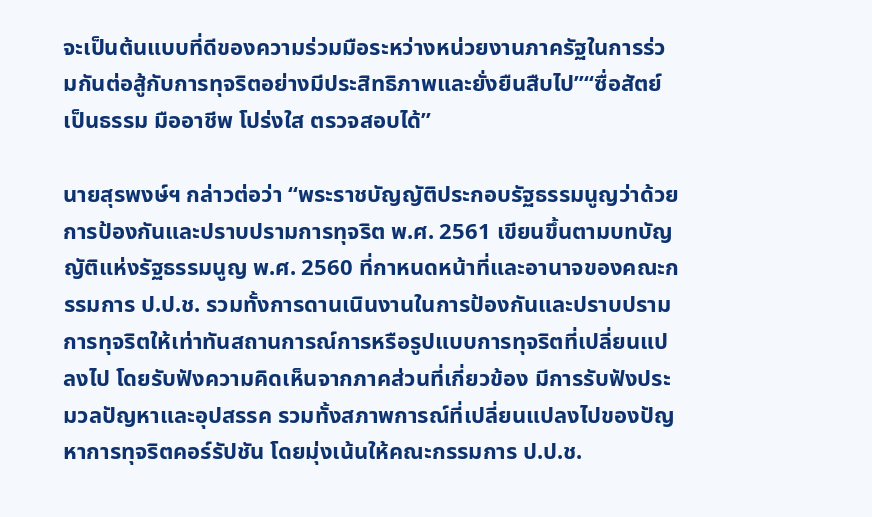จะเป็นต้นแบบที่ดีของความร่วมมือระหว่างหน่วยงานภาครัฐในการร่วมกันต่อสู้กับการทุจริตอย่างมีประสิทธิภาพและยั่งยืนสืบไป”“ซื่อสัตย์ เป็นธรรม มืออาชีพ โปร่งใส ตรวจสอบได้”

นายสุรพงษ์ฯ กล่าวต่อว่า “พระราชบัญญัติประกอบรัฐธรรมนูญว่าด้วยการป้องกันและปราบปรามการทุจริต พ.ศ. 2561 เขียนขึ้นตามบทบัญญัติแห่งรัฐธรรมนูญ พ.ศ. 2560 ที่กาหนดหน้าที่และอานาจของคณะกรรมการ ป.ป.ช. รวมทั้งการดานเนินงานในการป้องกันและปราบปรามการทุจริตให้เท่าทันสถานการณ์การหรือรูปแบบการทุจริตที่เปลี่ยนแปลงไป โดยรับฟังความคิดเห็นจากภาคส่วนที่เกี่ยวข้อง มีการรับฟังประมวลปัญหาและอุปสรรค รวมทั้งสภาพการณ์ที่เปลี่ยนแปลงไปของปัญหาการทุจริตคอร์รัปชัน โดยมุ่งเน้นให้คณะกรรมการ ป.ป.ช.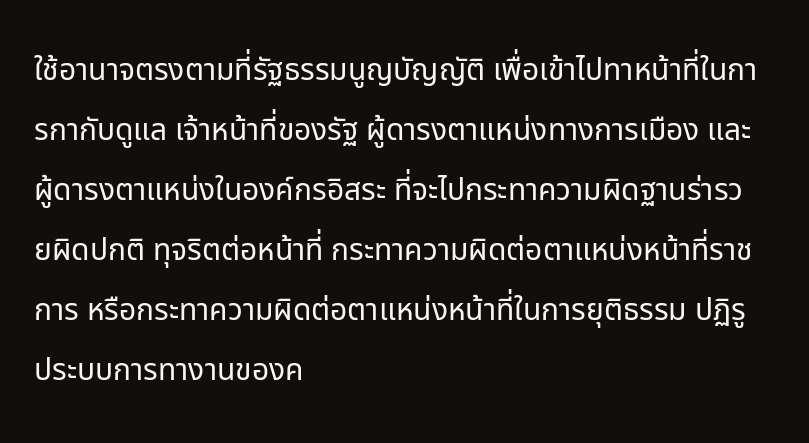ใช้อานาจตรงตามที่รัฐธรรมนูญบัญญัติ เพื่อเข้าไปทาหน้าที่ในการกากับดูแล เจ้าหน้าที่ของรัฐ ผู้ดารงตาแหน่งทางการเมือง และผู้ดารงตาแหน่งในองค์กรอิสระ ที่จะไปกระทาความผิดฐานร่ารวยผิดปกติ ทุจริตต่อหน้าที่ กระทาความผิดต่อตาแหน่งหน้าที่ราชการ หรือกระทาความผิดต่อตาแหน่งหน้าที่ในการยุติธรรม ปฏิรูประบบการทางานของค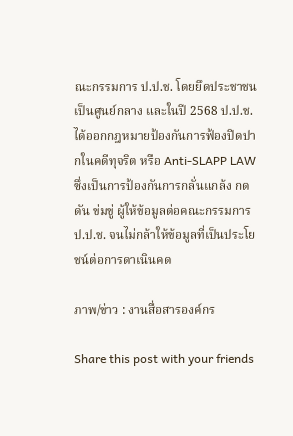ณะกรรมการ ป.ป.ช. โดยยึดประชาชนเป็นศูนย์กลาง และในปี 2568 ป.ป.ช. ได้ออกกฎหมายป้องกันการฟ้องปิดปากในคดีทุจริต หรือ Anti-SLAPP LAW ซึ่งเป็นการป้องกันการกลั่นแกล้ง กดดัน ข่มขู่ ผู้ให้ข้อมูลต่อคณะกรรมการ ป.ป.ช. จนไม่กล้าให้ข้อมูลที่เป็นประโยชน์ต่อการดาเนินคด

ภาพ/ข่าว : งานสื่อสารองค์กร

Share this post with your friends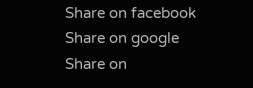Share on facebook
Share on google
Share on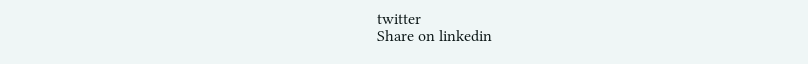twitter
Share on linkedin